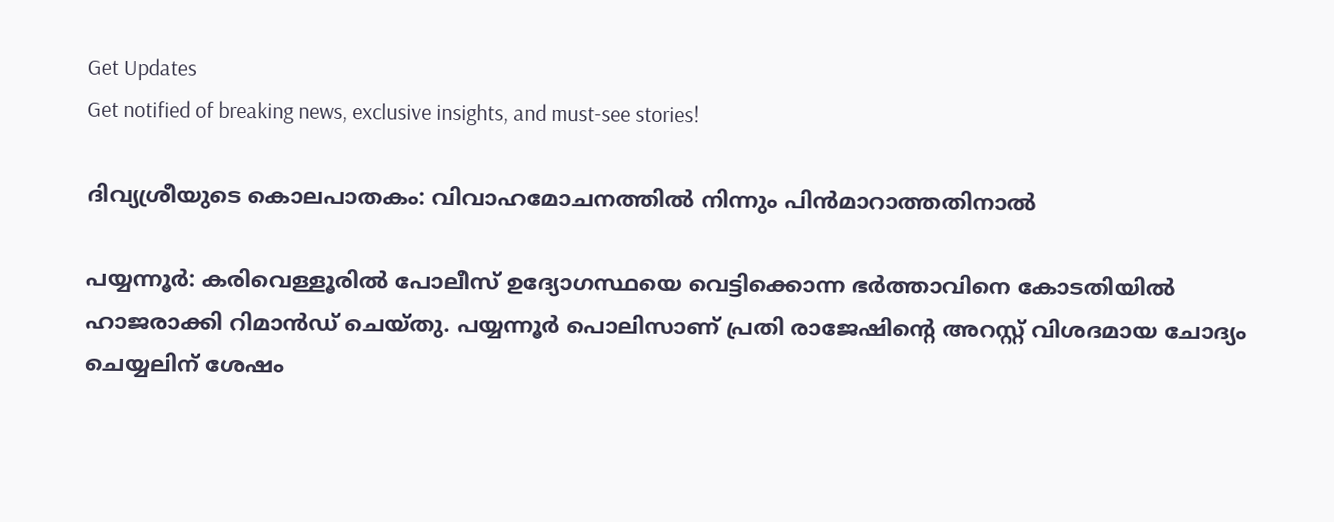Get Updates
Get notified of breaking news, exclusive insights, and must-see stories!

ദിവ്യശ്രീയുടെ കൊലപാതകം: വിവാഹമോചനത്തിൽ നിന്നും പിൻമാറാത്തതിനാല്‍

പയ്യന്നൂർ: കരിവെള്ളൂരിൽ പോലീസ് ഉദ്യോഗസ്ഥയെ വെട്ടിക്കൊന്ന ഭർത്താവിനെ കോടതിയിൽ ഹാജരാക്കി റിമാൻഡ് ചെയ്തു. പയ്യന്നൂർ പൊലിസാണ് പ്രതി രാജേഷിൻ്റെ അറസ്റ്റ് വിശദമായ ചോദ്യം ചെയ്യലിന് ശേഷം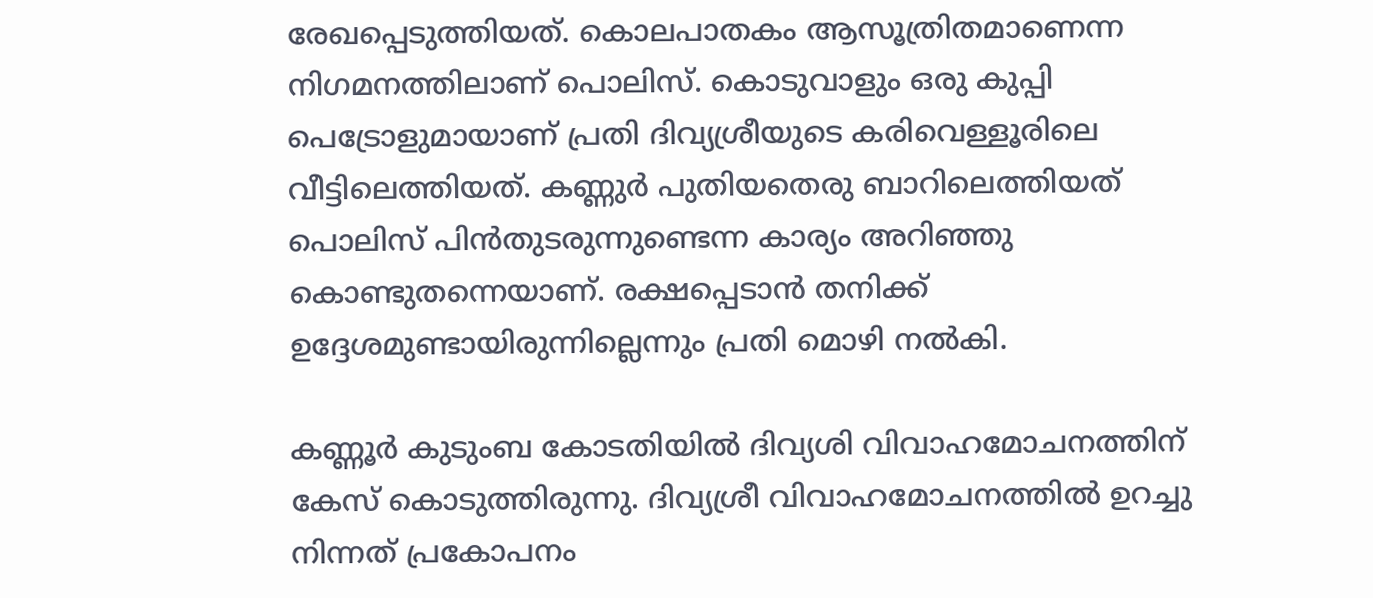രേഖപ്പെടുത്തിയത്. കൊലപാതകം ആസൂത്രിതമാണെന്ന നിഗമനത്തിലാണ് പൊലിസ്. കൊടുവാളും ഒരു കുപ്പി പെട്രോളുമായാണ് പ്രതി ദിവ്യശ്രീയുടെ കരിവെള്ളൂരിലെ വീട്ടിലെത്തിയത്. കണ്ണുർ പുതിയതെരു ബാറിലെത്തിയത് പൊലിസ് പിൻതുടരുന്നുണ്ടെന്ന കാര്യം അറിഞ്ഞു കൊണ്ടുതന്നെയാണ്. രക്ഷപ്പെടാൻ തനിക്ക് ഉദ്ദേശമുണ്ടായിരുന്നില്ലെന്നും പ്രതി മൊഴി നല്‍കി.

കണ്ണൂർ കുടുംബ കോടതിയിൽ ദിവ്യശി വിവാഹമോചനത്തിന് കേസ് കൊടുത്തിരുന്നു. ദിവ്യശ്രീ വിവാഹമോചനത്തിൽ ഉറച്ചു നിന്നത് പ്രകോപനം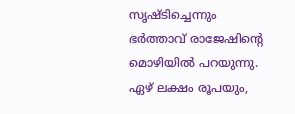സൃഷ്ടിച്ചെന്നും ഭർത്താവ് രാജേഷിന്റെ മൊഴിയിൽ പറയുന്നു. ഏഴ് ലക്ഷം രൂപയും,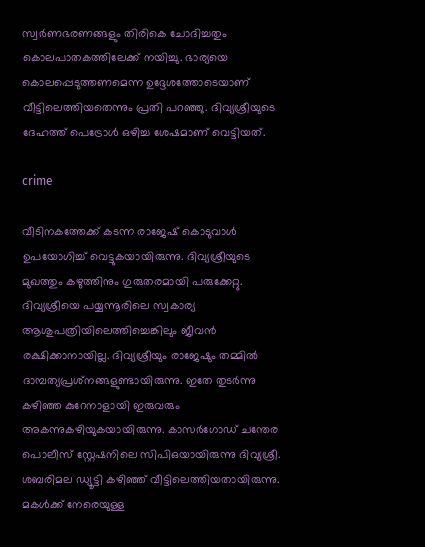സ്വർണഭരണങ്ങളും തിരികെ ചോദിച്ചതും കൊലപാതകത്തിലേക്ക് നയിച്ചു. ഭാര്യയെ കൊലപ്പെടുത്തണമെന്ന ഉദ്ദേശത്തോടെയാണ് വീട്ടിലെത്തിയതെന്നും പ്രതി പറഞ്ഞു. ദിവ്യശ്രീയുടെ ദേഹത്ത് പെട്രോൾ ഒഴിച്ച ശേഷമാണ് വെട്ടിയത്.

crime

വീടിനകത്തേക്ക് കടന്ന രാജേഷ് കൊടുവാൾ ഉപയോഗിച്ച് വെട്ടുകയായിരുന്നു. ദിവ്യശ്രീയുടെ മുഖത്തും കഴുത്തിനും ഗുരുതരമായി പരുക്കേറ്റു. ദിവ്യശ്രീയെ പയ്യന്നൂരിലെ സ്വകാര്യ ആശുപത്രിയിലെത്തിച്ചെങ്കിലും ജീവൻ രക്ഷിക്കാനായില്ല. ദിവ്യശ്രീയും രാജേഷും തമ്മിൽ ദാമ്പത്യപ്രശ്‌നങ്ങളുണ്ടായിരുന്നു. ഇതേ തുടർന്നു കഴിഞ്ഞ കുറേനാളായി ഇരുവരും അകന്നുകഴിയുകയായിരുന്നു. കാസർഗോഡ് ചന്തേര പൊലീസ് സ്റ്റേഷനിലെ സിപിഒയായിരുന്നു ദിവ്യശ്രീ. ശബരിമല ഡ്യൂട്ടി കഴിഞ്ഞ് വീട്ടിലെത്തിയതായിരുന്നു. മകൾക്ക് നേരെയുള്ള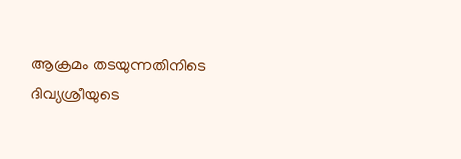ആക്രമം തടയുന്നതിനിടെ ദിവ്യശ്രീയുടെ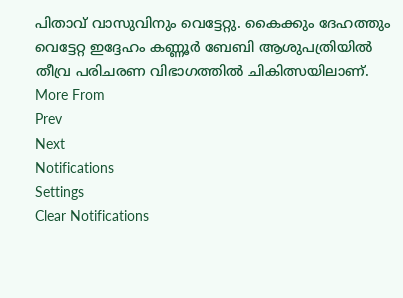പിതാവ് വാസുവിനും വെട്ടേറ്റു. കൈക്കും ദേഹത്തും വെട്ടേറ്റ ഇദ്ദേഹം കണ്ണൂർ ബേബി ആശുപത്രിയിൽ തീവ്ര പരിചരണ വിഭാഗത്തിൽ ചികിത്സയിലാണ്.
More From
Prev
Next
Notifications
Settings
Clear Notifications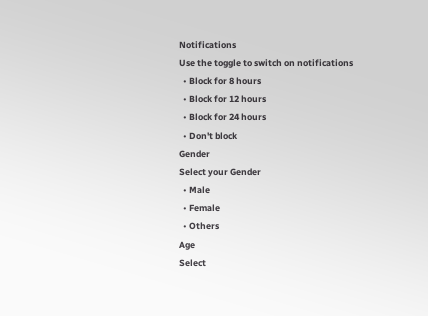Notifications
Use the toggle to switch on notifications
  • Block for 8 hours
  • Block for 12 hours
  • Block for 24 hours
  • Don't block
Gender
Select your Gender
  • Male
  • Female
  • Others
Age
Select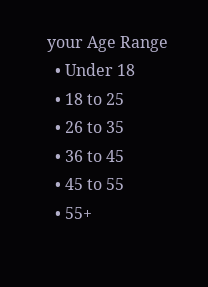your Age Range
  • Under 18
  • 18 to 25
  • 26 to 35
  • 36 to 45
  • 45 to 55
  • 55+